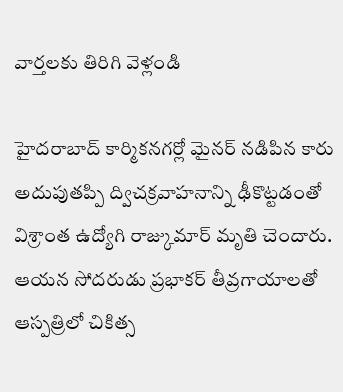వార్తలకు తిరిగి వెళ్లండి

హైదరాబాద్ కార్మికనగర్లో మైనర్ నడిపిన కారు అదుపుతప్పి ద్విచక్రవాహనాన్ని ఢీకొట్టడంతో విశ్రాంత ఉద్యోగి రాజ్కుమార్ మృతి చెందారు. ఆయన సోదరుడు ప్రభాకర్ తీవ్రగాయాలతో ఆస్పత్రిలో చికిత్స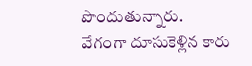పొందుతున్నారు.
వేగంగా దూసుకెళ్లిన కారు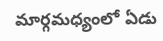మార్గమధ్యంలో ఏడు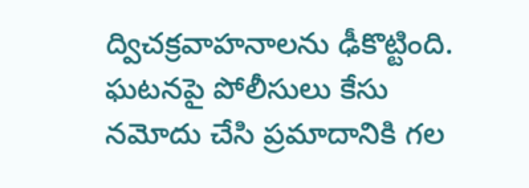ద్విచక్రవాహనాలను ఢీకొట్టింది. ఘటనపై పోలీసులు కేసు నమోదు చేసి ప్రమాదానికి గల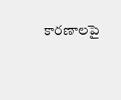కారణాలపై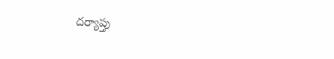దర్యాప్తు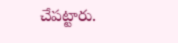చేపట్టారు.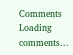Comments
Loading comments...